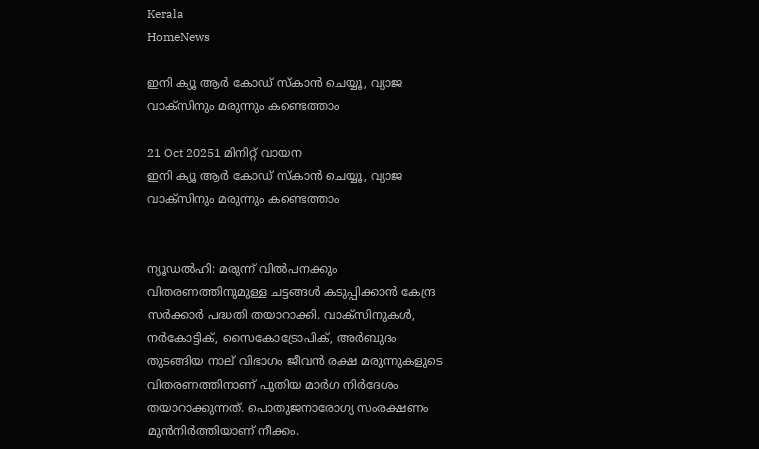Kerala
HomeNews

ഇനി ക്യൂ ആർ കോഡ് സ്‌കാൻ ചെയ്യൂ, വ്യാജ വാക്‌സിനും മരുന്നും കണ്ടെത്താം

21 Oct 20251 മിനിറ്റ് വായന
ഇനി ക്യൂ ആർ കോഡ് സ്‌കാൻ ചെയ്യൂ, വ്യാജ വാക്‌സിനും മരുന്നും കണ്ടെത്താം


ന്യൂഡൽഹി: മരുന്ന് വിൽപനക്കും വിതരണത്തിനുമുള്ള ചട്ടങ്ങൾ കടുപ്പിക്കാൻ കേന്ദ്ര സർക്കാർ പദ്ധതി തയാറാക്കി. വാക്‌സിനുകൾ, നർകോട്ടിക്, സൈകോട്രോപിക്, അർബുദം തുടങ്ങിയ നാല് വിഭാഗം ജീവൻ രക്ഷ മരുന്നുകളുടെ വിതരണത്തിനാണ് പുതിയ മാർഗ നിർദേശം തയാറാക്കുന്നത്. പൊതുജനാരോഗ്യ സംരക്ഷണം മുൻനിർത്തിയാണ് നീക്കം.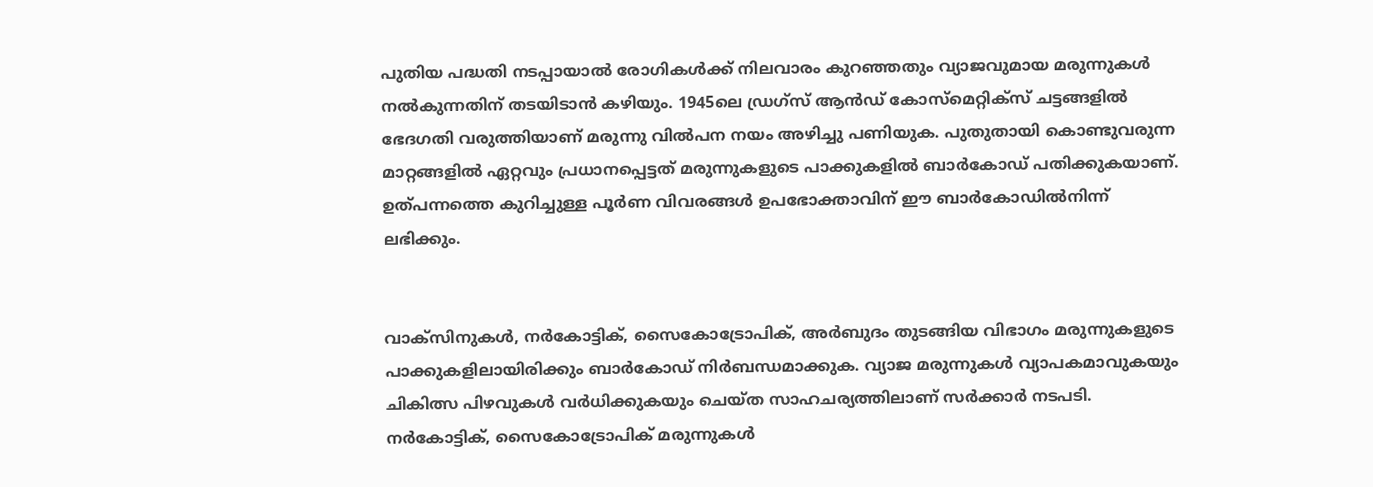പുതിയ പദ്ധതി നടപ്പായാൽ രോഗികൾക്ക് നിലവാരം കുറഞ്ഞതും വ്യാജവുമായ മരുന്നുകൾ നൽകുന്നതിന് തടയിടാൻ കഴിയും. 1945ലെ ഡ്രഗ്സ് ആൻഡ് കോസ്മെറ്റിക്സ് ചട്ടങ്ങളിൽ ഭേദഗതി വരുത്തിയാണ് മരുന്നു വിൽപന നയം അഴിച്ചു പണിയുക. പുതുതായി കൊണ്ടുവരുന്ന മാറ്റങ്ങളിൽ ഏറ്റവും പ്രധാനപ്പെട്ടത് മരുന്നുകളുടെ പാക്കുകളിൽ ബാർകോഡ് പതിക്കുകയാണ്. ഉത്പന്നത്തെ കുറിച്ചുള്ള പൂർണ വിവരങ്ങൾ ഉപഭോക്താവിന് ഈ ബാർകോഡിൽനിന്ന് ലഭിക്കും.


വാക്സിനുകൾ, നർകോട്ടിക്, സൈകോട്രോപിക്, അർബുദം തുടങ്ങിയ വിഭാഗം മരുന്നുകളുടെ പാക്കുകളിലായിരിക്കും ബാർകോഡ് നിർബന്ധമാക്കുക. വ്യാജ മരുന്നുകൾ വ്യാപകമാവുകയും ചികിത്സ പിഴവുകൾ വർധിക്കുകയും ചെയ്‌ത സാഹചര്യത്തിലാണ് സർക്കാർ നടപടി. നർകോട്ടിക്, സൈകോട്രോപിക് മരുന്നുകൾ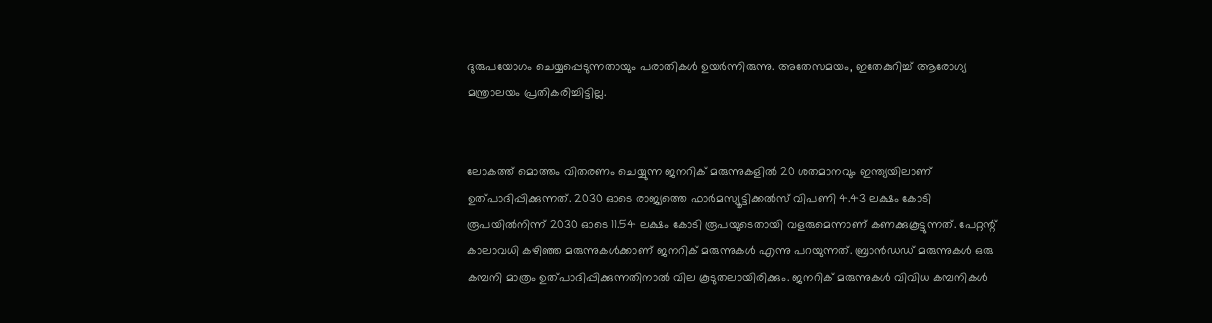ദുരുപയോഗം ചെയ്യപ്പെടുന്നതായും പരാതികൾ ഉയർന്നിരുന്നു. അതേസമയം, ഇതേകുറിച്ച് ആരോഗ്യ മന്ത്രാലയം പ്രതികരിച്ചിട്ടില്ല.


ലോകത്ത് മൊത്തം വിതരണം ചെയ്യുന്ന ജനറിക് മരുന്നുകളിൽ 20 ശതമാനവും ഇന്ത്യയിലാണ് ഉത്പാദിപ്പിക്കുന്നത്. 2030 ഓടെ രാജ്യത്തെ ഫാർമസ്യൂട്ടിക്കൽസ് വിപണി 4.43 ലക്ഷം കോടി രൂപയിൽനിന്ന് 2030 ഓടെ 11.54 ലക്ഷം കോടി രൂപയുടെതായി വളരുമെന്നാണ് കണക്കുകൂട്ടുന്നത്. പേറ്റന്റ് കാലാവധി കഴിഞ്ഞ മരുന്നുകൾക്കാണ് ജനറിക് മരുന്നുകൾ എന്നു പറയുന്നത്. ബ്രാൻഡഡ് മരുന്നുകൾ ഒരു കമ്പനി മാത്രം ഉത്പാദിപ്പിക്കുന്നതിനാൽ വില കൂടുതലായിരിക്കും. ജനറിക് മരുന്നുകൾ വിവിധ കമ്പനികൾ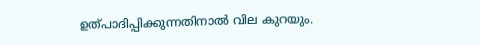ഉത്പാദിപ്പിക്കുന്നതിനാൽ വില കുറയും.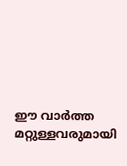ഈ വാർത്ത മറ്റുള്ളവരുമായി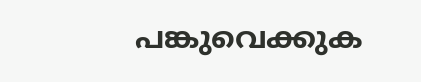പങ്കുവെക്കുക